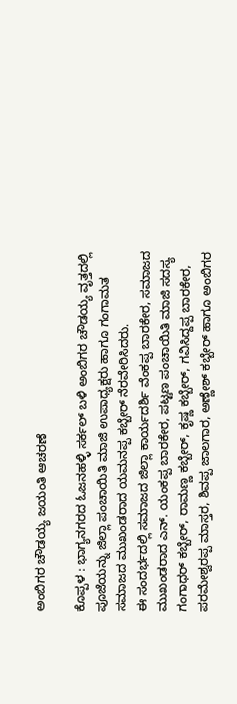ಅಂಬಿಗರ ಚೌಡಯ್ಯ ಜಯಂತಿ ಆಚರಣೆ

ಕೊಪ್ಪಳ : ಭಾಗ್ಯನಗರದ ಓಜನಹಳ್ಳಿ ಸರ್ಕಲ್ ಬಳಿ ಅಂಬಿಗರ ಚೌಡಯ್ಯ ವೃತ್ತದಲ್ಲಿ ಪೂಜೆಯನ್ನು ಜಿಲ್ಲಾ ಪಂಚಾಯಿತಿ ಮಾಜಿ ಉಪಾಧ್ಯಕ್ಷರು ಹಾಗೂ ಗಂಗಾಮತ ಸಮಾಜದ ಮುಖಂಡರಾದ ಯಮನಪ್ಪ ಕಬ್ಬೇರ್ ನೆರವೇರಿಸಿದರು.
ಈ ಸಂದರ್ಭದಲ್ಲಿ ಸಮಾಜದ ಜಿಲ್ಲಾ ಕಾರ್ಯದರ್ಶಿ ವೆಂಕಪ್ಪ ಬಾರಕೇರ, ಸಮಾಜದ ಮುಖಂಡರಾದ ಎನ್. ಯಂಕಪ್ಪ ಬಾರಕೇರ, ಪಟ್ಟಣ ಪಂಚಾಯಿತಿ ಮಾಜಿ ಸದಸ್ಯ ಗಂಗಾಧರ್ ಕಬ್ಬೇರ್, ರಾಮಣ್ಣ ಕಬ್ಬೇರ್, ಕೃಷ್ಣ ಕಬ್ಬೇರ್, ಗವಿಸಿದ್ದಪ್ಪ ಬಾರಕೇರ, ಪರಮೇಶ್ವರಪ್ಪ ಮಾಸ್ತರ, ಶಿವಪ್ಪ ಜಾಲಗಾರ, ಅಣ್ಣೇಶ್ ಕಬ್ಬೇರ್ ಹಾಗೂ ಅಂಬಿಗರ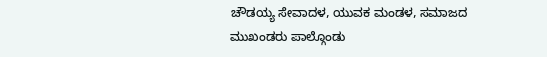ಚೌಡಯ್ಯ ಸೇವಾದಳ, ಯುವಕ ಮಂಡಳ, ಸಮಾಜದ ಮುಖಂಡರು ಪಾಲ್ಗೊಂಡು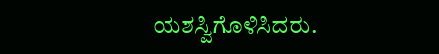ಯಶಸ್ವಿಗೊಳಿಸಿದರು.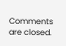Comments are closed.